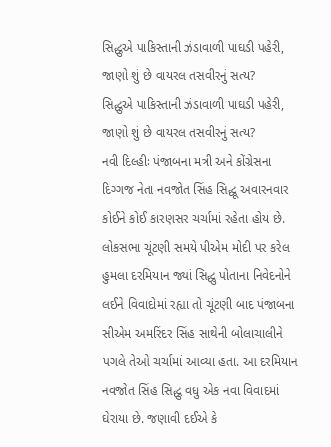સિદ્ધુએ પાકિસ્તાની ઝંડાવાળી પાઘડી પહેરી, જાણો શું છે વાયરલ તસવીરનું સત્ય?
સિદ્ધુએ પાકિસ્તાની ઝંડાવાળી પાઘડી પહેરી, જાણો શું છે વાયરલ તસવીરનું સત્ય?
નવી દિલ્હીઃ પંજાબના મત્રી અને કોંગ્રેસના દિગ્ગજ નેતા નવજોત સિંહ સિદ્ધૂ અવારનવાર કોઈને કોઈ કારણસર ચર્ચામાં રહેતા હોય છે. લોકસભા ચૂંટણી સમયે પીએમ મોદી પર કરેલ હુમલા દરમિયાન જ્યાં સિદ્ધુ પોતાના નિવેદનોને લઈને વિવાદોમાં રહ્યા તો ચૂંટણી બાદ પંજાબના સીએમ અમરિંદર સિંહ સાથેની બોલાચાલીને પગલે તેઓ ચર્ચામાં આવ્યા હતા. આ દરમિયાન નવજોત સિંહ સિદ્ધુ વધુ એક નવા વિવાદમાં ઘેરાયા છે. જણાવી દઈએ કે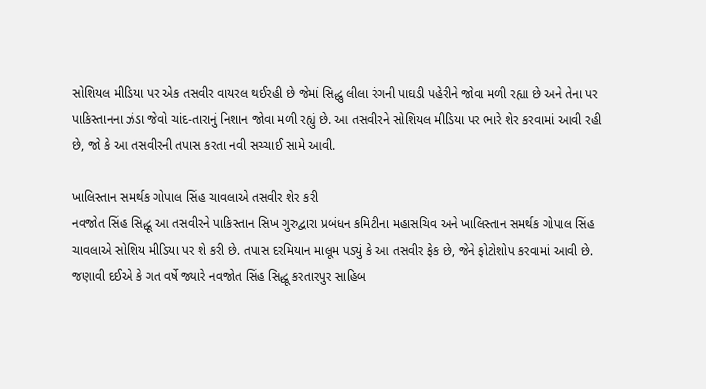સોશિયલ મીડિયા પર એક તસવીર વાયરલ થઈરહી છે જેમાં સિદ્ધુ લીલા રંગની પાઘડી પહેરીને જોવા મળી રહ્યા છે અને તેના પર પાકિસ્તાનના ઝંડા જેવો ચાંદ-તારાનું નિશાન જોવા મળી રહ્યું છે. આ તસવીરને સોશિયલ મીડિયા પર ભારે શેર કરવામાં આવી રહી છે, જો કે આ તસવીરની તપાસ કરતા નવી સચ્ચાઈ સામે આવી.

ખાલિસ્તાન સમર્થક ગોપાલ સિંહ ચાવલાએ તસવીર શેર કરી
નવજોત સિંહ સિદ્ધૂ આ તસવીરને પાકિસ્તાન સિખ ગુરુદ્વારા પ્રબંધન કમિટીના મહાસચિવ અને ખાલિસ્તાન સમર્થક ગોપાલ સિંહ ચાવલાએ સોશિય મીડિયા પર શે કરી છે. તપાસ દરમિયાન માલૂમ પડ્યું કે આ તસવીર ફેક છે, જેને ફોટોશોપ કરવામાં આવી છે. જણાવી દઈએ કે ગત વર્ષે જ્યારે નવજોત સિંહ સિદ્ધૂ કરતારપુર સાહિબ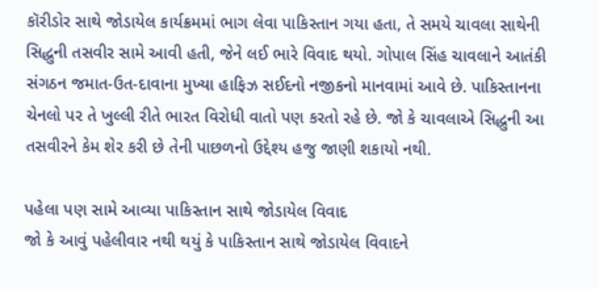કૉરીડોર સાથે જોડાયેલ કાર્યક્રમમાં ભાગ લેવા પાકિસ્તાન ગયા હતા, તે સમયે ચાવલા સાથેની સિદ્ધુની તસવીર સામે આવી હતી, જેને લઈ ભારે વિવાદ થયો. ગોપાલ સિંહ ચાવલાને આતંકી સંગઠન જમાત-ઉત-દાવાના મુખ્યા હાફિઝ સઈદનો નજીકનો માનવામાં આવે છે. પાકિસ્તાનના ચેનલો પર તે ખુલ્લી રીતે ભારત વિરોધી વાતો પણ કરતો રહે છે. જો કે ચાવલાએ સિદ્ધુની આ તસવીરને કેમ શેર કરી છે તેની પાછળનો ઉદ્દેશ્ય હજુ જાણી શકાયો નથી.

પહેલા પણ સામે આવ્યા પાકિસ્તાન સાથે જોડાયેલ વિવાદ
જો કે આવું પહેલીવાર નથી થયું કે પાકિસ્તાન સાથે જોડાયેલ વિવાદને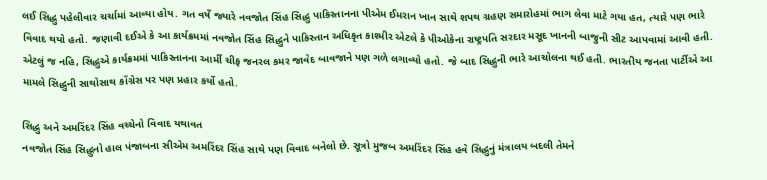લઈ સિદ્ધુ પહેલીવાર ચર્ચામાં આવ્યા હોય. ગત વર્ષે જ્યારે નવજોત સિંહ સિદ્ધુ પાકિસ્તાનના પીએમ ઈમરાન ખાન સાથે શપથ ગ્રહણ સમારોહમાં ભાગ લેવા માટે ગયા હત, ત્યારે પણ ભારે વિવાદ થયો હતો. જણાવી દઈએ કે આ કાર્યક્રમમાં નવજોત સિંહ સિદ્ધુને પાકિસ્તાન અધિકૃત કાશ્મીર એટલે કે પીઓકેના રાષ્ટ્રપતિ સરદાર મસૂદ ખાનની બાજુની સીટ આપવામાં આવી હતી. એટલું જ નહિ, સિદ્ધુએ કાર્યક્રમમાં પાકિસ્તાનના આર્મી ચીફ જનરલ કમર જાવેદ બાવજાને પણ ગળે લગાવ્યો હતો. જે બાદ સિદ્ધુની ભારે આચોલના થઈ હતી. ભારતીય જનતા પાર્ટીએ આ મામલે સિદ્ધુની સાથોસાથ કોંગ્રેસ પર પણ પ્રહાર કર્યો હતો.

સિદ્ધુ અને અમરિંદર સિંહ વચ્ચેનો વિવાદ યથાવત
નવજોત સિંહ સિદ્ધુનો હાલ પંજાબના સીએમ અમરિંદર સિંહ સાથે પણ વિવાદ બનેલો છે. સૂત્રો મુજબ અમરિંદર સિંહ હવે સિદ્ધુનું મંત્રાલય બદલી તેમને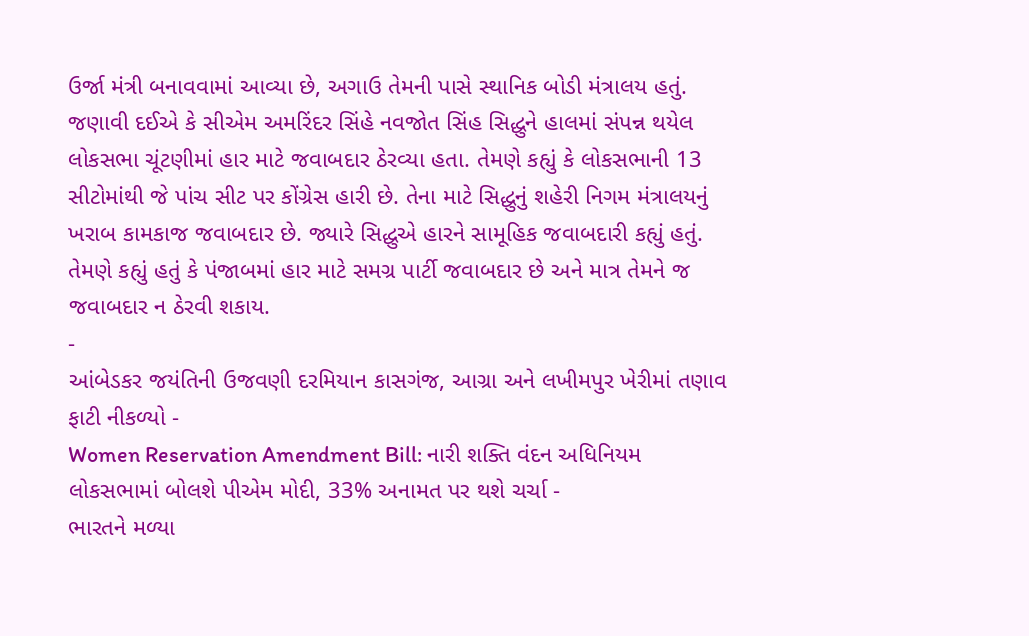ઉર્જા મંત્રી બનાવવામાં આવ્યા છે, અગાઉ તેમની પાસે સ્થાનિક બોડી મંત્રાલય હતું. જણાવી દઈએ કે સીએમ અમરિંદર સિંહે નવજોત સિંહ સિદ્ધુને હાલમાં સંપન્ન થયેલ લોકસભા ચૂંટણીમાં હાર માટે જવાબદાર ઠેરવ્યા હતા. તેમણે કહ્યું કે લોકસભાની 13 સીટોમાંથી જે પાંચ સીટ પર કોંગ્રેસ હારી છે. તેના માટે સિદ્ધુનું શહેરી નિગમ મંત્રાલયનું ખરાબ કામકાજ જવાબદાર છે. જ્યારે સિદ્ધુએ હારને સામૂહિક જવાબદારી કહ્યું હતું. તેમણે કહ્યું હતું કે પંજાબમાં હાર માટે સમગ્ર પાર્ટી જવાબદાર છે અને માત્ર તેમને જ જવાબદાર ન ઠેરવી શકાય.
-
આંબેડકર જયંતિની ઉજવણી દરમિયાન કાસગંજ, આગ્રા અને લખીમપુર ખેરીમાં તણાવ ફાટી નીકળ્યો -
Women Reservation Amendment Bill: નારી શક્તિ વંદન અધિનિયમ લોકસભામાં બોલશે પીએમ મોદી, 33% અનામત પર થશે ચર્ચા -
ભારતને મળ્યા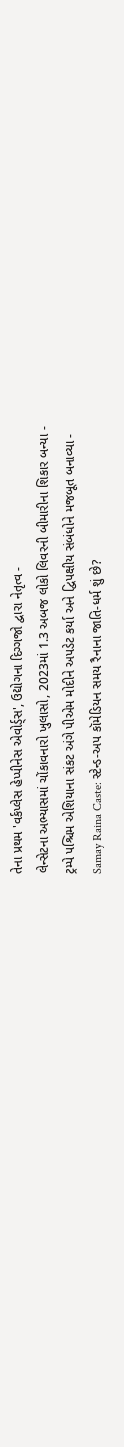તેના પ્રથમ 'વર્કપ્લેસ હેપ્પીનેસ એવોર્ડ્સ', ઉદ્યોગના દિગ્ગજો દ્વારા નેતૃત્વ -
લેન્સેટના અભ્યાસમાં ચોંકાવનારો ખુલાસો, 2023માં 1.3 અબજ લોકો લિવરની બીમારીના શિકાર બન્યા -
ટ્રમ્પે પશ્ચિમ એશિયાના સંકટ અંગે પીએમ મોદીને અપડેટ કર્યા અને દ્વિપક્ષીય સંબંધોને મજબૂત બનાવ્યા -
Samay Raina Caste: સ્ટેન્ડ-અપ કૉમેડિયન સમય રૈનાના જાતિ-ધર્મ શું છે?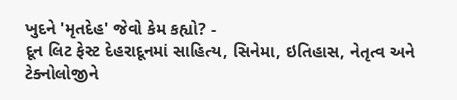ખુદને 'મૃતદેહ' જેવો કેમ કહ્યો? -
દૂન લિટ ફેસ્ટ દેહરાદૂનમાં સાહિત્ય, સિનેમા, ઇતિહાસ, નેતૃત્વ અને ટેક્નોલોજીને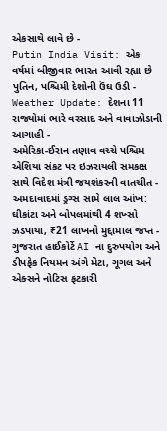એકસાથે લાવે છે -
Putin India Visit: એક વર્ષમાં બીજીવાર ભારત આવી રહ્યા છે પુતિન, પશ્ચિમી દેશોની ઉંઘ ઉડી -
Weather Update: દેશના 11 રાજ્યોમાં ભારે વરસાદ અને વાવાઝોડાની આગાહી -
અમેરિકા-ઈરાન તણાવ વચ્ચે પશ્ચિમ એશિયા સંકટ પર ઇઝરાયલી સમકક્ષ સાથે વિદેશ મંત્રી જયશંકરની વાતચીત -
અમદાવાદમાં ડ્રગ્સ સામે લાલ આંખ: ઘીકાંટા અને બોપલમાંથી 4 શખ્સો ઝડપાયા, ₹21 લાખનો મુદ્દામાલ જપ્ત -
ગુજરાત હાઈકોર્ટે AI ના દુરુપયોગ અને ડીપફેક નિયમન અંગે મેટા, ગૂગલ અને એક્સને નોટિસ ફટકારી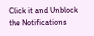Click it and Unblock the Notifications